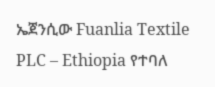ኤጀንሲው Fuanlia Textile PLC – Ethiopia የተባለ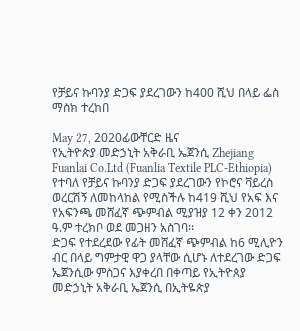የቻይና ኩባንያ ድጋፍ ያደረገውን ከ400 ሺህ በላይ ፌስ ማስክ ተረከበ

May 27, 2020ፊውቸርድ ዜና
የኢትዮጵያ መድኃኒት አቅራቢ ኤጀንሲ Zhejiang Fuanlai Co.Ltd (Fuanlia Textile PLC-Ethiopia) የተባለ የቻይና ኩባንያ ድጋፍ ያደረገውን የኮሮና ቫይረስ ወረርሽኝ ለመከላከል የሚስችሉ ከ419 ሺህ የአፍ እና የአፍንጫ መሸፈኛ ጭምብል ሚያዝያ 12 ቀን 2012 ዓ.ም ተረክቦ ወደ መጋዘን አስገባ፡፡
ድጋፍ የተደረደው የፊት መሸፈኛ ጭምብል ከ6 ሚሊዮን ብር በላይ ግምታዊ ዋጋ ያላቸው ሲሆኑ ለተደረገው ድጋፍ ኤጀንሲው ምስጋና እያቀረበ በቀጣይ የኢትዮጰያ መድኃኒት አቅራቢ ኤጀንሲ በኢትዬጵያ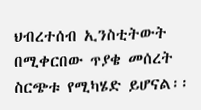ህብረተሰብ ኢንስቲትውት በሚቀርበው ጥያቄ መሰረት ስርጭቱ የሚካሄድ ይሆናል፡፡